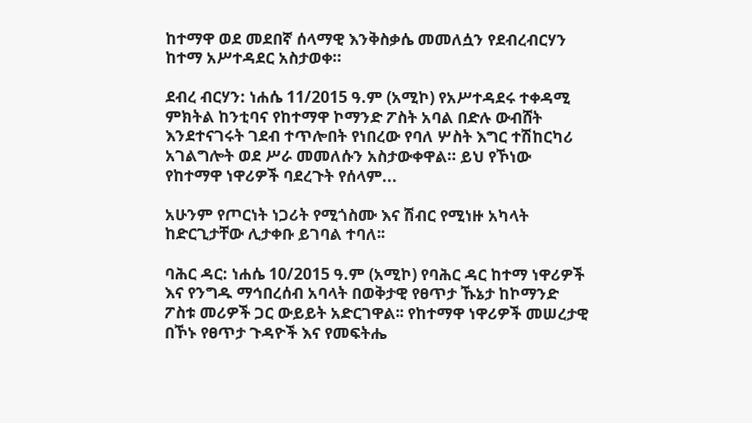ከተማዋ ወደ መደበኛ ሰላማዊ እንቅስቃሴ መመለሷን የደብረብርሃን ከተማ አሥተዳደር አስታወቀ።

ደብረ ብርሃን: ነሐሴ 11/2015 ዓ.ም (አሚኮ) የአሥተዳደሩ ተቀዳሚ ምክትል ከንቲባና የከተማዋ ኮማንድ ፖስት አባል በድሉ ውብሸት እንደተናገሩት ገደብ ተጥሎበት የነበረው የባለ ሦስት እግር ተሽከርካሪ አገልግሎት ወደ ሥራ መመለሱን አስታውቀዋል። ይህ የኾነው የከተማዋ ነዋሪዎች ባደረጉት የሰላም...

አሁንም የጦርነት ነጋሪት የሚጎስሙ እና ሽብር የሚነዙ አካላት ከድርጊታቸው ሊታቀቡ ይገባል ተባለ፡፡

ባሕር ዳር: ነሐሴ 10/2015 ዓ.ም (አሚኮ) የባሕር ዳር ከተማ ነዋሪዎች እና የንግዱ ማኅበረሰብ አባላት በወቅታዊ የፀጥታ ኹኔታ ከኮማንድ ፖስቱ መሪዎች ጋር ውይይት አድርገዋል፡፡ የከተማዋ ነዋሪዎች መሠረታዊ በኾኑ የፀጥታ ጉዳዮች እና የመፍትሔ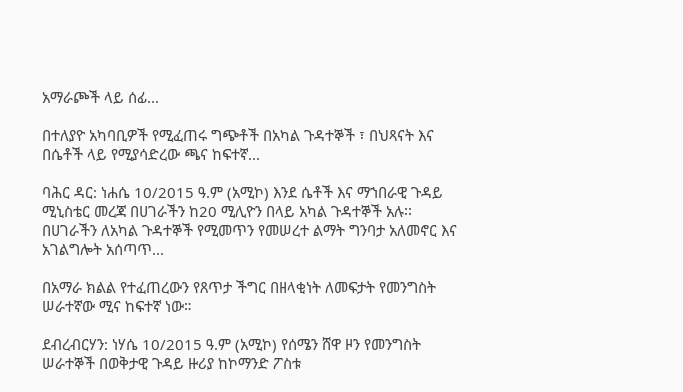አማራጮች ላይ ሰፊ...

በተለያዮ አካባቢዎች የሚፈጠሩ ግጭቶች በአካል ጉዳተኞች ፣ በህጻናት እና በሴቶች ላይ የሚያሳድረው ጫና ከፍተኛ...

ባሕር ዳር: ነሐሴ 10/2015 ዓ.ም (አሚኮ) እንደ ሴቶች እና ማኀበራዊ ጉዳይ ሚኒስቴር መረጃ በሀገራችን ከ20 ሚሊዮን በላይ አካል ጉዳተኞች አሉ፡፡ በሀገራችን ለአካል ጉዳተኞች የሚመጥን የመሠረተ ልማት ግንባታ አለመኖር እና አገልግሎት አሰጣጥ...

በአማራ ክልል የተፈጠረውን የጸጥታ ችግር በዘላቂነት ለመፍታት የመንግስት ሠራተኛው ሚና ከፍተኛ ነው።

ደብረብርሃን: ነሃሴ 10/2015 ዓ.ም (አሚኮ) የሰሜን ሸዋ ዞን የመንግስት ሠራተኞች በወቅታዊ ጉዳይ ዙሪያ ከኮማንድ ፖስቱ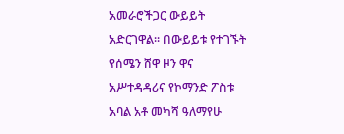አመራሮችጋር ውይይት አድርገዋል፡፡ በውይይቱ የተገኙት የሰሜን ሸዋ ዞን ዋና አሥተዳዳሪና የኮማንድ ፖስቱ አባል አቶ መካሻ ዓለማየሁ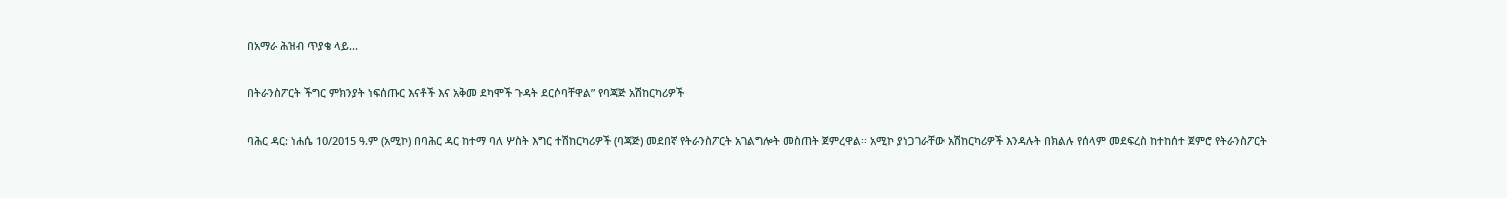በአማራ ሕዝብ ጥያቄ ላይ...

በትራንስፖርት ችግር ምክንያት ነፍሰጡር እናቶች እና አቅመ ደካሞች ጉዳት ደርሶባቸዋል” የባጃጅ አሽከርካሪዎች

ባሕር ዳር: ነሐሴ 10/2015 ዓ.ም (አሚኮ) በባሕር ዳር ከተማ ባለ ሦስት እግር ተሽከርካሪዎች (ባጃጅ) መደበኛ የትራንስፖርት አገልግሎት መስጠት ጀምረዋል፡፡ አሚኮ ያነጋገራቸው አሽከርካሪዎች እንዳሉት በክልሉ የሰላም መደፍረስ ከተከሰተ ጀምሮ የትራንስፖርት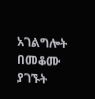አገልግሎት በመቆሙ ያገኙት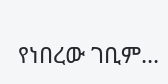የነበረው ገቢም...